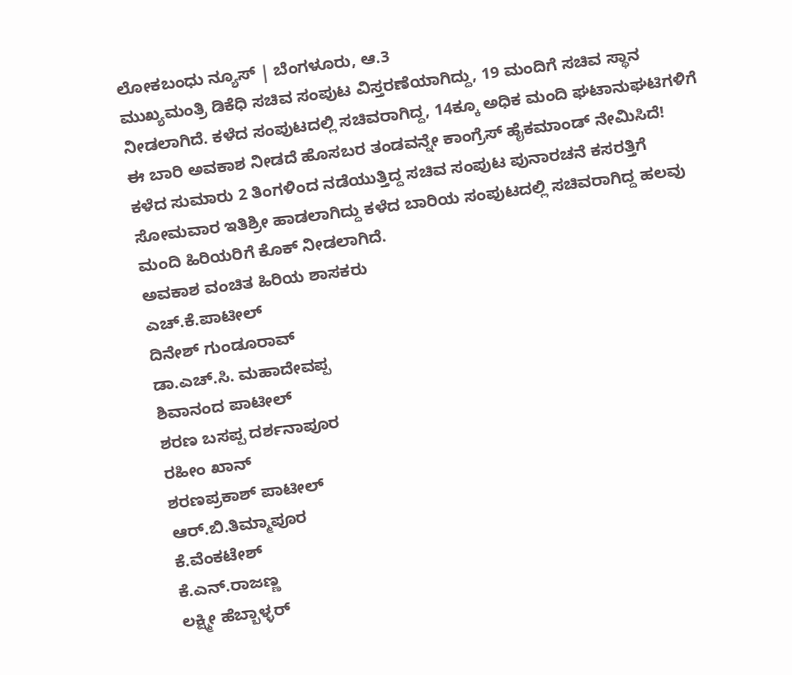ಲೋಕಬಂಧು ನ್ಯೂಸ್ | ಬೆಂಗಳೂರು, ಆ.3
ಮುಖ್ಯಮಂತ್ರಿ ಡಿಕೆಧಿ ಸಚಿವ ಸಂಪುಟ ವಿಸ್ತರಣೆಯಾಗಿದ್ದು, 19 ಮಂದಿಗೆ ಸಚಿವ ಸ್ಥಾನ ನೀಡಲಾಗಿದೆ. ಕಳೆದ ಸಂಪುಟದಲ್ಲಿ ಸಚಿವರಾಗಿದ್ದ, 14ಕ್ಕೂ ಅಧಿಕ ಮಂದಿ ಘಟಾನುಘಟಿಗಳಿಗೆ ಈ ಬಾರಿ ಅವಕಾಶ ನೀಡದೆ ಹೊಸಬರ ತಂಡವನ್ನೇ ಕಾಂಗ್ರೆಸ್ ಹೈಕಮಾಂಡ್ ನೇಮಿಸಿದೆ!
ಕಳೆದ ಸುಮಾರು 2 ತಿಂಗಳಿಂದ ನಡೆಯುತ್ತಿದ್ದ ಸಚಿವ ಸಂಪುಟ ಪುನಾರಚನೆ ಕಸರತ್ತಿಗೆ ಸೋಮವಾರ ಇತಿಶ್ರೀ ಹಾಡಲಾಗಿದ್ದು ಕಳೆದ ಬಾರಿಯ ಸಂಪುಟದಲ್ಲಿ ಸಚಿವರಾಗಿದ್ದ ಹಲವು ಮಂದಿ ಹಿರಿಯರಿಗೆ ಕೊಕ್ ನೀಡಲಾಗಿದೆ.
ಅವಕಾಶ ವಂಚಿತ ಹಿರಿಯ ಶಾಸಕರು
ಎಚ್.ಕೆ.ಪಾಟೀಲ್
ದಿನೇಶ್ ಗುಂಡೂರಾವ್
ಡಾ.ಎಚ್.ಸಿ. ಮಹಾದೇವಪ್ಪ
ಶಿವಾನಂದ ಪಾಟೀಲ್
ಶರಣ ಬಸಪ್ಪ ದರ್ಶನಾಪೂರ
ರಹೀಂ ಖಾನ್
ಶರಣಪ್ರಕಾಶ್ ಪಾಟೀಲ್
ಆರ್.ಬಿ.ತಿಮ್ಮಾಪೂರ
ಕೆ.ವೆಂಕಟೇಶ್
ಕೆ.ಎನ್.ರಾಜಣ್ಣ
ಲಕ್ಷ್ಮೀ ಹೆಬ್ಬಾಳ್ಳರ್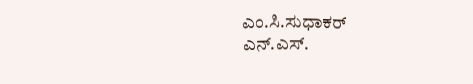ಎಂ.ಸಿ.ಸುಧಾಕರ್
ಎನ್.ಎಸ್.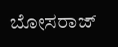ಬೋಸರಾಜ್